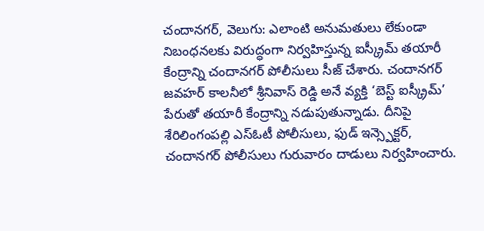చందానగర్, వెలుగు: ఎలాంటి అనుమతులు లేకుండా నిబంధనలకు విరుద్ధంగా నిర్వహిస్తున్న ఐస్క్రీమ్ తయారీ కేంద్రాన్ని చందానగర్ పోలీసులు సీజ్ చేశారు. చందానగర్ జవహర్ కాలనీలో శ్రీనివాస్ రెడ్డి అనే వ్యక్తి ‘బెస్ట్ ఐస్క్రీమ్’ పేరుతో తయారీ కేంద్రాన్ని నడుపుతున్నాడు. దీనిపై శేరిలింగంపల్లి ఎస్ఓటీ పోలీసులు, ఫుడ్ ఇన్స్పెక్టర్, చందానగర్ పోలీసులు గురువారం దాడులు నిర్వహించారు.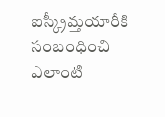ఐస్క్రీమ్తయారీకి సంబంధించి ఎలాంటి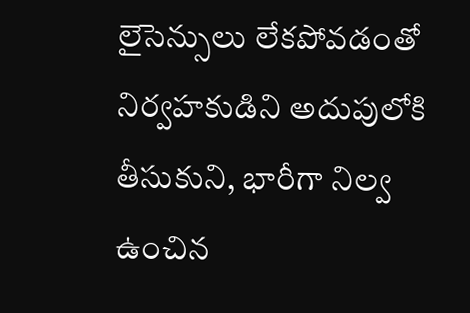లైసెన్సులు లేకపోవడంతో నిర్వహకుడిని అదుపులోకి తీసుకుని, భారీగా నిల్వ ఉంచిన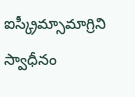ఐస్క్రీమ్సామాగ్రిని స్వాధీనం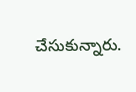చేసుకున్నారు.